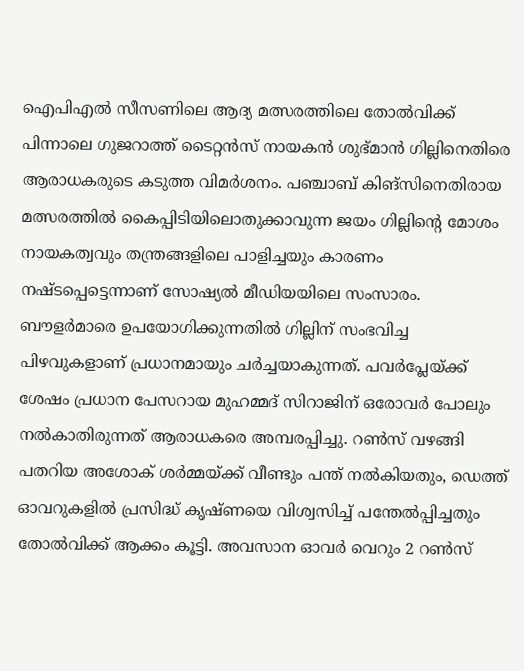ഐപിഎൽ സീസണിലെ ആദ്യ മത്സരത്തിലെ തോൽവിക്ക് പിന്നാലെ ഗുജറാത്ത് ടൈറ്റൻസ് നായകൻ ശുഭ്മാൻ ഗില്ലിനെതിരെ ആരാധകരുടെ കടുത്ത വിമർശനം. പഞ്ചാബ് കിങ്സിനെതിരായ മത്സരത്തിൽ കൈപ്പിടിയിലൊതുക്കാവുന്ന ജയം ഗില്ലിന്റെ മോശം നായകത്വവും തന്ത്രങ്ങളിലെ പാളിച്ചയും കാരണം നഷ്ടപ്പെട്ടെന്നാണ് സോഷ്യൽ മീഡിയയിലെ സംസാരം.
ബൗളർമാരെ ഉപയോഗിക്കുന്നതിൽ ഗില്ലിന് സംഭവിച്ച പിഴവുകളാണ് പ്രധാനമായും ചർച്ചയാകുന്നത്. പവർപ്ലേയ്ക്ക് ശേഷം പ്രധാന പേസറായ മുഹമ്മദ് സിറാജിന് ഒരോവർ പോലും നൽകാതിരുന്നത് ആരാധകരെ അമ്പരപ്പിച്ചു. റൺസ് വഴങ്ങി പതറിയ അശോക് ശർമ്മയ്ക്ക് വീണ്ടും പന്ത് നൽകിയതും, ഡെത്ത് ഓവറുകളിൽ പ്രസിദ്ധ് കൃഷ്ണയെ വിശ്വസിച്ച് പന്തേൽപ്പിച്ചതും തോൽവിക്ക് ആക്കം കൂട്ടി. അവസാന ഓവർ വെറും 2 റൺസ്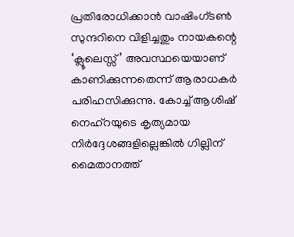പ്രതിരോധിക്കാൻ വാഷിംഗ്ടൺ സുന്ദറിനെ വിളിച്ചതും നായകന്റെ ‘ക്ലൂലെസ്സ്’ അവസ്ഥയെയാണ് കാണിക്കുന്നതെന്ന് ആരാധകർ പരിഹസിക്കുന്നു. കോച്ച് ആശിഷ് നെഹ്റയുടെ കൃത്യമായ നിർദ്ദേശങ്ങളില്ലെങ്കിൽ ഗില്ലിന് മൈതാനത്ത്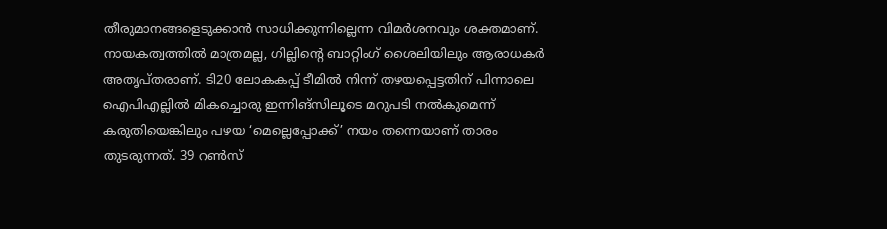തീരുമാനങ്ങളെടുക്കാൻ സാധിക്കുന്നില്ലെന്ന വിമർശനവും ശക്തമാണ്.
നായകത്വത്തിൽ മാത്രമല്ല, ഗില്ലിന്റെ ബാറ്റിംഗ് ശൈലിയിലും ആരാധകർ അതൃപ്തരാണ്. ടി20 ലോകകപ്പ് ടീമിൽ നിന്ന് തഴയപ്പെട്ടതിന് പിന്നാലെ ഐപിഎല്ലിൽ മികച്ചൊരു ഇന്നിങ്സിലൂടെ മറുപടി നൽകുമെന്ന് കരുതിയെങ്കിലും പഴയ ‘മെല്ലെപ്പോക്ക്’ നയം തന്നെയാണ് താരം തുടരുന്നത്. 39 റൺസ്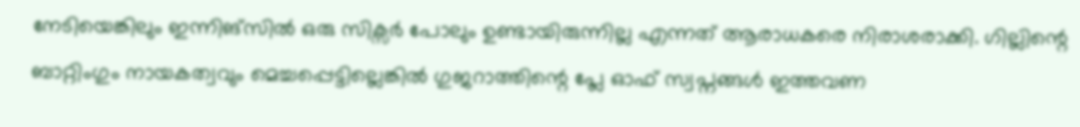നേടിയെങ്കിലും ഇന്നിങ്സിൽ ഒരു സിക്സർ പോലും ഉണ്ടായിരുന്നില്ല എന്നത് ആരാധകരെ നിരാശരാക്കി. ഗില്ലിന്റെ ബാറ്റിംഗും നായകത്വവും മെച്ചപ്പെട്ടില്ലെങ്കിൽ ഗുജറാത്തിന്റെ പ്ലേ ഓഫ് സ്വപ്നങ്ങൾ ഇത്തവണ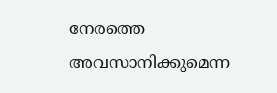നേരത്തെ അവസാനിക്കുമെന്ന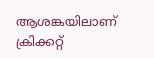ആശങ്കയിലാണ് ക്രിക്കറ്റ്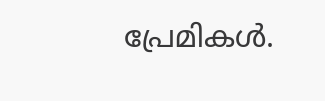പ്രേമികൾ.